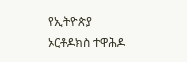የኢትዮጵያ ኦርቶዶክስ ተዋሕዶ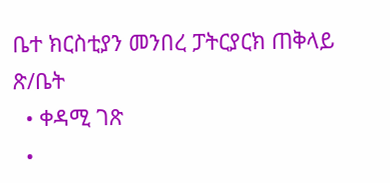ቤተ ክርስቲያን መንበረ ፓትርያርክ ጠቅላይ ጽ/ቤት
  • ቀዳሚ ገጽ
  •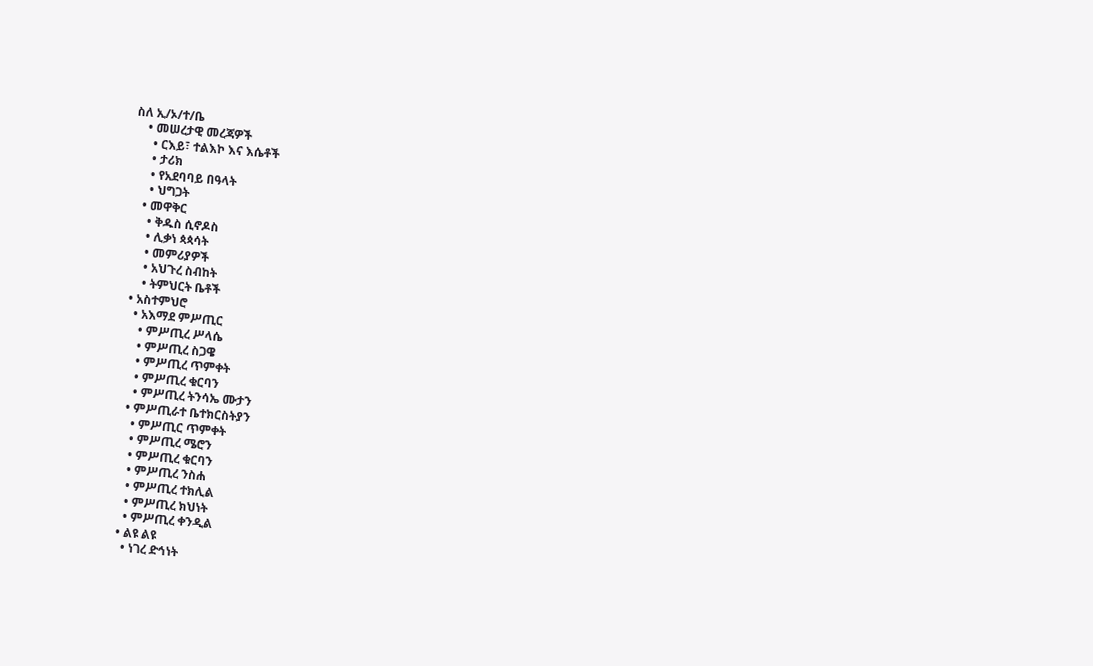ስለ ኢ/ኦ/ተ/ቤ
    • መሠረታዊ መረጃዎች
      • ርእይ፣ ተልእኮ እና እሴቶች
      • ታሪክ
      • የአደባባይ በዓላት
      • ህግጋት
    • መዋቅር
      • ቅዱስ ሲኖዶስ
      • ሊቃነ ጳጳሳት
      • መምሪያዎች
      • አህጉረ ስብከት
      • ትምህርት ቤቶች
  • አስተምህሮ
    • አእማደ ምሥጢር
      • ምሥጢረ ሥላሴ
      • ምሥጢረ ስጋዌ
      • ምሥጢረ ጥምቀት
      • ምሥጢረ ቁርባን
      • ምሥጢረ ትንሳኤ ሙታን
    • ምሥጢራተ ቤተክርስትያን
      • ምሥጢር ጥምቀት
      • ምሥጢረ ሜሮን
      • ምሥጢረ ቁርባን
      • ምሥጢረ ንስሐ
      • ምሥጢረ ተክሊል
      • ምሥጢረ ክህነት
      • ምሥጢረ ቀንዲል
    • ልዩ ልዩ
      • ነገረ ድኅነት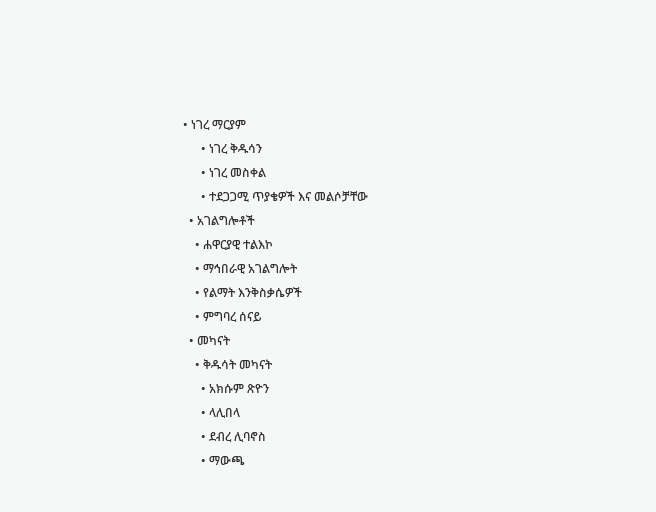• ነገረ ማርያም
      • ነገረ ቅዱሳን
      • ነገረ መስቀል
      • ተደጋጋሚ ጥያቄዎች እና መልሶቻቸው
  • አገልግሎቶች
    • ሐዋርያዊ ተልእኮ
    • ማኅበራዊ አገልግሎት
    • የልማት እንቅስቃሴዎች
    • ምግባረ ሰናይ
  • መካናት
    • ቅዱሳት መካናት
      • አክሱም ጽዮን
      • ላሊበላ
      • ደብረ ሊባኖስ
      • ማውጫ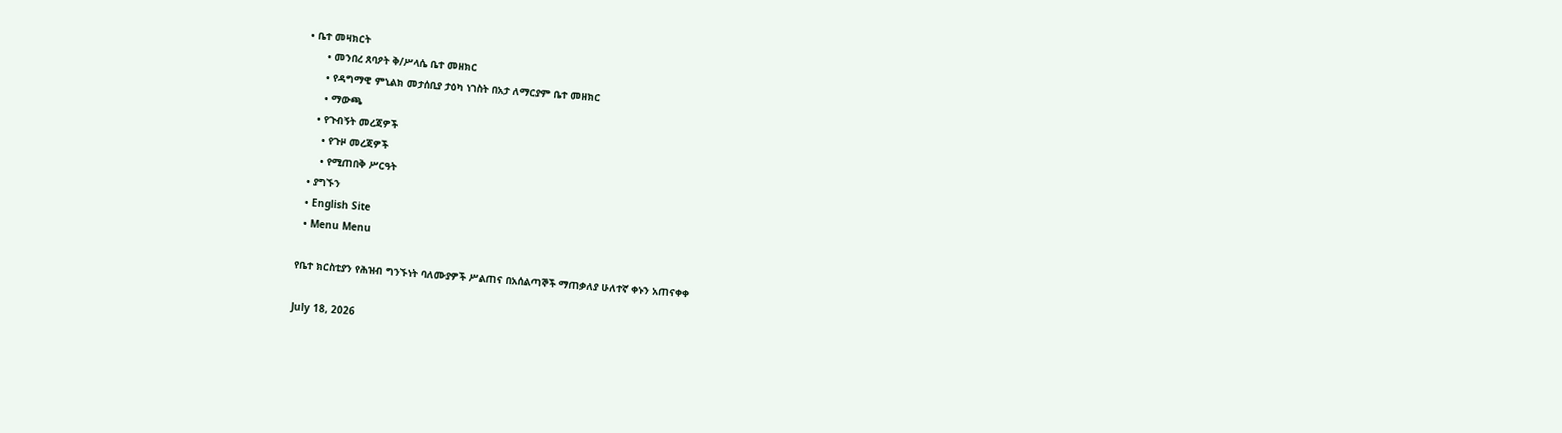• ቤተ መዛክርት
      • መንበረ ጸባዖት ቅ/ሥላሴ ቤተ መዘክር
      • የዳግማዊ ምኒልክ መታሰቢያ ታዕካ ነገስት በአታ ለማርያም ቤተ መዘክር
      • ማውጫ
    • የጉብኝት መረጃዎች
      • የጉዞ መረጃዎች
      • የሚጠበቅ ሥርዓት
  • ያግኙን
  • English Site
  • Menu Menu

የቤተ ክርስቲያን የሕዝብ ግንኙነት ባለሙያዎች ሥልጠና በአሰልጣኞች ማጠቃለያ ሁለተኛ ቀኑን አጠናቀቀ

July 18, 2026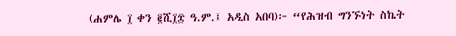(ሐምሌ ፲ ቀን ፪ሺ፲፰ ዓ.ም.፤ አዲስ አበባ)፦ “የሕዝብ ግንኙነት ስኬት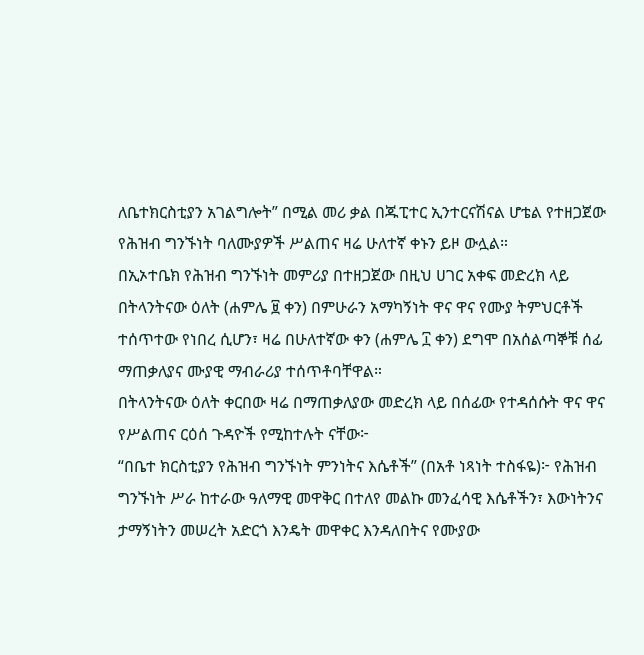ለቤተክርስቲያን አገልግሎት” በሚል መሪ ቃል በጁፒተር ኢንተርናሽናል ሆቴል የተዘጋጀው የሕዝብ ግንኙነት ባለሙያዎች ሥልጠና ዛሬ ሁለተኛ ቀኑን ይዞ ውሏል።
በኢኦተቤክ የሕዝብ ግንኙነት መምሪያ በተዘጋጀው በዚህ ሀገር አቀፍ መድረክ ላይ በትላንትናው ዕለት (ሐምሌ ፱ ቀን) በምሁራን አማካኝነት ዋና ዋና የሙያ ትምህርቶች ተሰጥተው የነበረ ሲሆን፣ ዛሬ በሁለተኛው ቀን (ሐምሌ ፲ ቀን) ደግሞ በአሰልጣኞቹ ሰፊ ማጠቃለያና ሙያዊ ማብራሪያ ተሰጥቶባቸዋል።
በትላንትናው ዕለት ቀርበው ዛሬ በማጠቃለያው መድረክ ላይ በሰፊው የተዳሰሱት ዋና ዋና የሥልጠና ርዕሰ ጉዳዮች የሚከተሉት ናቸው፦
“በቤተ ክርስቲያን የሕዝብ ግንኙነት ምንነትና እሴቶች” (በአቶ ነጻነት ተስፋዬ)፦ የሕዝብ ግንኙነት ሥራ ከተራው ዓለማዊ መዋቅር በተለየ መልኩ መንፈሳዊ እሴቶችን፣ እውነትንና ታማኝነትን መሠረት አድርጎ እንዴት መዋቀር እንዳለበትና የሙያው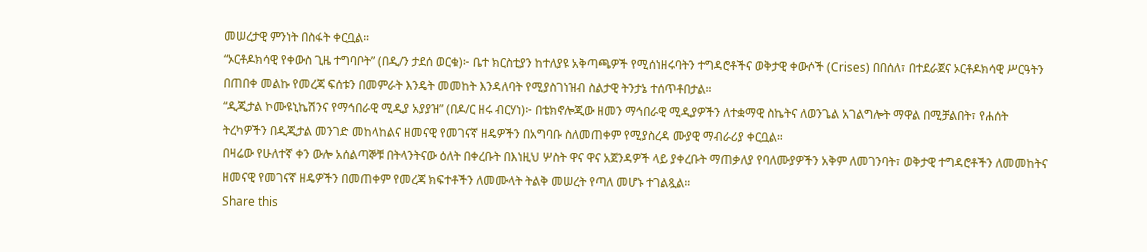መሠረታዊ ምንነት በስፋት ቀርቧል።
“ኦርቶዶክሳዊ የቀውስ ጊዜ ተግባቦት” (በዲ/ን ታደሰ ወርቁ)፦ ቤተ ክርስቲያን ከተለያዩ አቅጣጫዎች የሚሰነዘሩባትን ተግዳሮቶችና ወቅታዊ ቀውሶች (Crises) በበሰለ፣ በተደራጀና ኦርቶዶክሳዊ ሥርዓትን በጠበቀ መልኩ የመረጃ ፍሰቱን በመምራት እንዴት መመከት እንዳለባት የሚያስገነዝብ ስልታዊ ትንታኔ ተሰጥቶበታል።
“ዲጂታል ኮሙዩኒኬሽንና የማኅበራዊ ሚዲያ አያያዝ” (በዶ/ር ዘሩ ብርሃነ)፦ በቴክኖሎጂው ዘመን ማኅበራዊ ሚዲያዎችን ለተቋማዊ ስኬትና ለወንጌል አገልግሎት ማዋል በሚቻልበት፣ የሐሰት ትረካዎችን በዲጂታል መንገድ መከላከልና ዘመናዊ የመገናኛ ዘዴዎችን በአግባቡ ስለመጠቀም የሚያስረዳ ሙያዊ ማብራሪያ ቀርቧል።
በዛሬው የሁለተኛ ቀን ውሎ አሰልጣኞቹ በትላንትናው ዕለት በቀረቡት በእነዚህ ሦስት ዋና ዋና አጀንዳዎች ላይ ያቀረቡት ማጠቃለያ የባለሙያዎችን አቅም ለመገንባት፣ ወቅታዊ ተግዳሮቶችን ለመመከትና ዘመናዊ የመገናኛ ዘዴዎችን በመጠቀም የመረጃ ክፍተቶችን ለመሙላት ትልቅ መሠረት የጣለ መሆኑ ተገልጿል።
Share this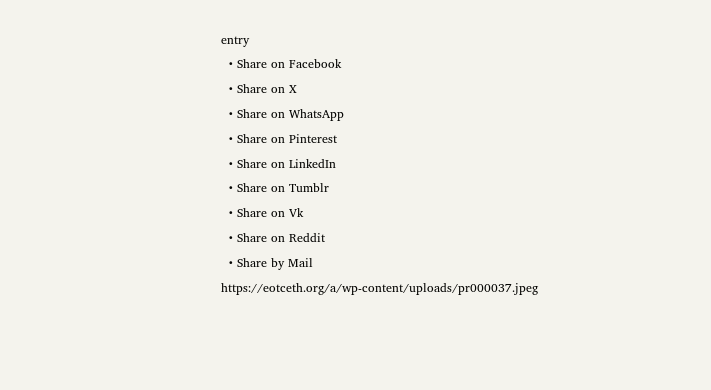entry
  • Share on Facebook
  • Share on X
  • Share on WhatsApp
  • Share on Pinterest
  • Share on LinkedIn
  • Share on Tumblr
  • Share on Vk
  • Share on Reddit
  • Share by Mail
https://eotceth.org/a/wp-content/uploads/pr000037.jpeg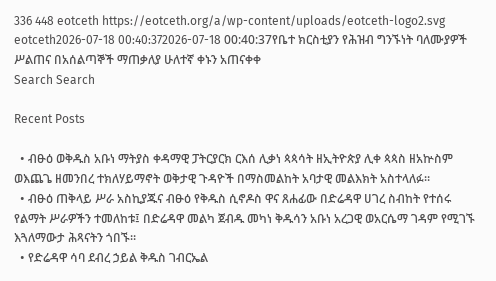336 448 eotceth https://eotceth.org/a/wp-content/uploads/eotceth-logo2.svg eotceth2026-07-18 00:40:372026-07-18 00:40:37የቤተ ክርስቲያን የሕዝብ ግንኙነት ባለሙያዎች ሥልጠና በአሰልጣኞች ማጠቃለያ ሁለተኛ ቀኑን አጠናቀቀ
Search Search

Recent Posts

  • ብፁዕ ወቅዱስ አቡነ ማትያስ ቀዳማዊ ፓትርያርክ ርእሰ ሊቃነ ጳጳሳት ዘኢትዮጵያ ሊቀ ጳጳስ ዘአኵስም ወእጨጌ ዘመንበረ ተክለሃይማኖት ወቅታዊ ጉዳዮች በማስመልከት አባታዊ መልእክት አስተላለፉ።
  • ብፁዕ ጠቅላይ ሥራ አስኪያጁና ብፁዕ የቅዱስ ሲኖዶስ ዋና ጸሐፊው በድሬዳዋ ሀገረ ስብከት የተሰሩ የልማት ሥራዎችን ተመለከቱ፤ በድሬዳዋ መልካ ጀብዱ መካነ ቅዱሳን አቡነ አረጋዊ ወአርሴማ ገዳም የሚገኙ እጓለማውታ ሕጻናትን ጎበኙ።
  • የድሬዳዋ ሳባ ደብረ ኃይል ቅዱስ ገብርኤል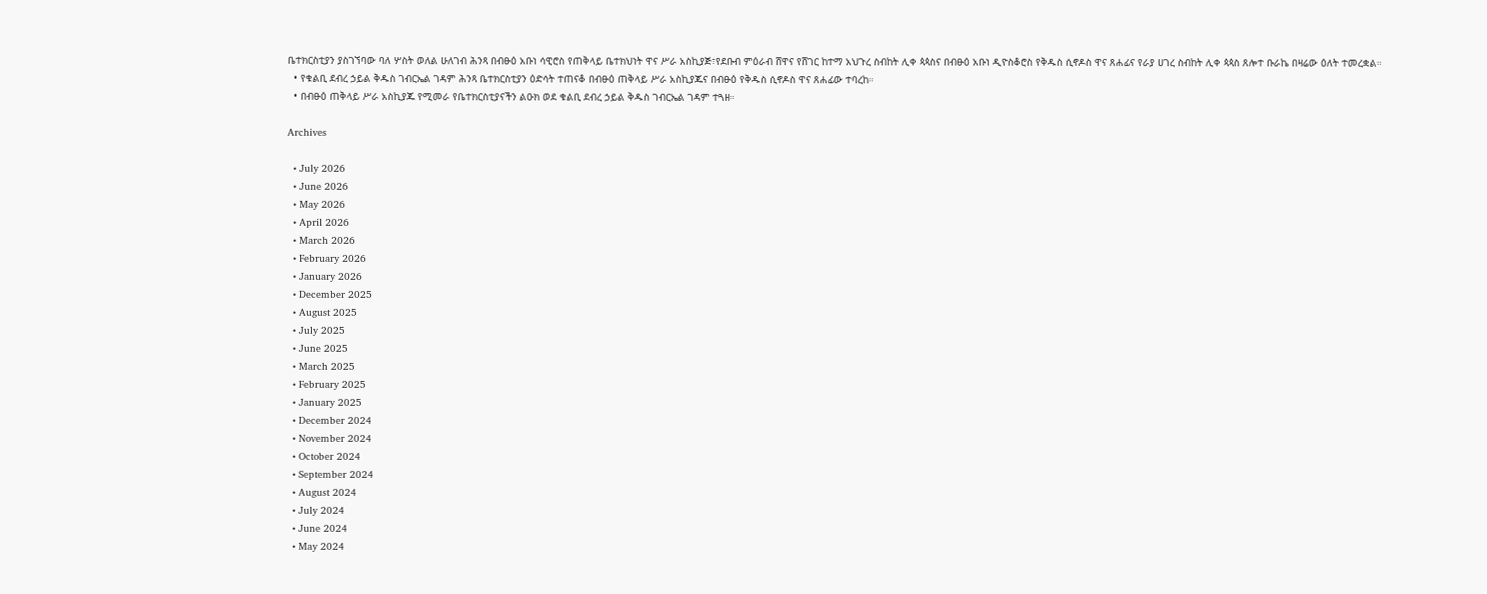ቤተክርስቲያን ያስገኘባው ባለ ሦስት ወለል ሁለገብ ሕንጻ በብፁዕ አቡነ ሳዊሮስ የጠቅላይ ቤተክህነት ዋና ሥራ አስኪያጅ፣የደቡብ ምዕራብ ሸዋና የሸገር ከተማ አህጉረ ስብከት ሊቀ ጳጳስና በብፁዕ አቡነ ዲዮስቆሮስ የቅዱስ ሲኖዶስ ዋና ጸሐፊና የራያ ሀገረ ስብከት ሊቀ ጳጳስ ጸሎተ ቡራኬ በዛሬው ዕለት ተመረቋል።
  • የቁልቢ ደብረ ኃይል ቅዱስ ገብርኤል ገዳም ሕንጻ ቤተክርስቲያን ዕድሳት ተጠናቆ በብፁዕ ጠቅላይ ሥራ አስኪያጁና በብፁዕ የቅዱስ ሲኖዶስ ዋና ጸሐፊው ተባረከ።
  • በብፁዕ ጠቅላይ ሥራ አስኪያጁ የሚመራ የቤተክርስቲያናችን ልዑክ ወደ ቁልቢ ደብረ ኃይል ቅዱስ ገብርኤል ገዳም ተጓዘ።

Archives

  • July 2026
  • June 2026
  • May 2026
  • April 2026
  • March 2026
  • February 2026
  • January 2026
  • December 2025
  • August 2025
  • July 2025
  • June 2025
  • March 2025
  • February 2025
  • January 2025
  • December 2024
  • November 2024
  • October 2024
  • September 2024
  • August 2024
  • July 2024
  • June 2024
  • May 2024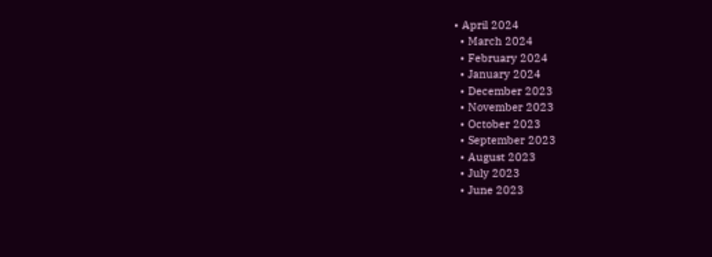• April 2024
  • March 2024
  • February 2024
  • January 2024
  • December 2023
  • November 2023
  • October 2023
  • September 2023
  • August 2023
  • July 2023
  • June 2023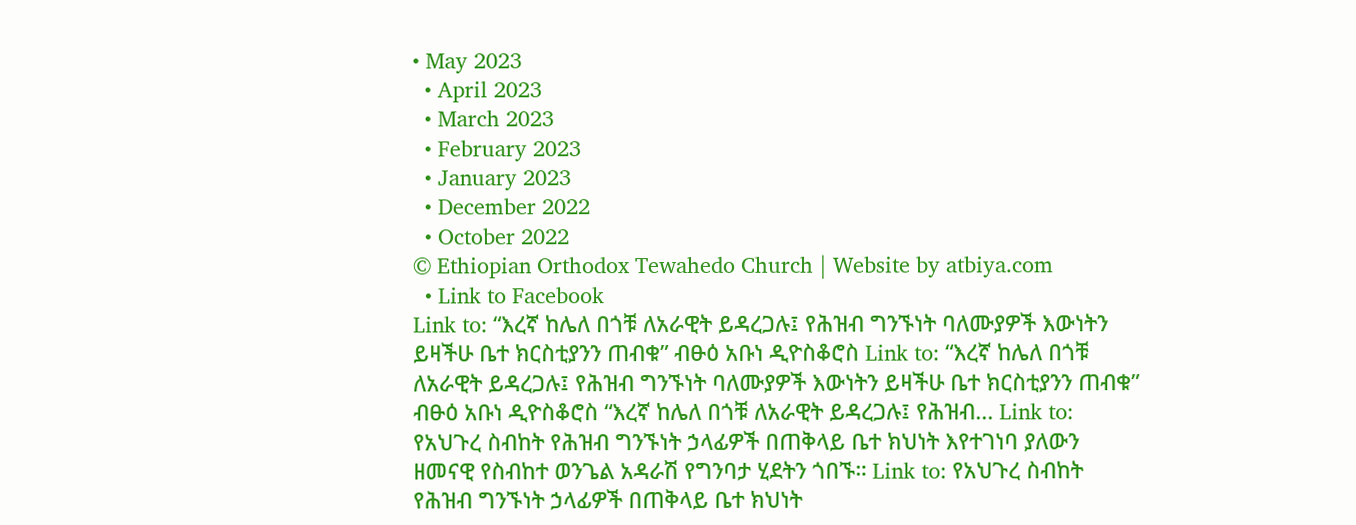• May 2023
  • April 2023
  • March 2023
  • February 2023
  • January 2023
  • December 2022
  • October 2022
© Ethiopian Orthodox Tewahedo Church | Website by atbiya.com
  • Link to Facebook
Link to: “እረኛ ከሌለ በጎቹ ለአራዊት ይዳረጋሉ፤ የሕዝብ ግንኙነት ባለሙያዎች እውነትን ይዛችሁ ቤተ ክርስቲያንን ጠብቁ” ብፁዕ አቡነ ዲዮስቆሮስ Link to: “እረኛ ከሌለ በጎቹ ለአራዊት ይዳረጋሉ፤ የሕዝብ ግንኙነት ባለሙያዎች እውነትን ይዛችሁ ቤተ ክርስቲያንን ጠብቁ” ብፁዕ አቡነ ዲዮስቆሮስ “እረኛ ከሌለ በጎቹ ለአራዊት ይዳረጋሉ፤ የሕዝብ... Link to: የአህጉረ ስብከት የሕዝብ ግንኙነት ኃላፊዎች በጠቅላይ ቤተ ክህነት እየተገነባ ያለውን ዘመናዊ የስብከተ ወንጌል አዳራሽ የግንባታ ሂደትን ጎበኙ። Link to: የአህጉረ ስብከት የሕዝብ ግንኙነት ኃላፊዎች በጠቅላይ ቤተ ክህነት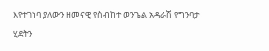እየተገነባ ያለውን ዘመናዊ የስብከተ ወንጌል አዳራሽ የግንባታ ሂደትን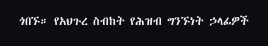ጎበኙ። የአህጉረ ስብከት የሕዝብ ግንኙነት ኃላፊዎች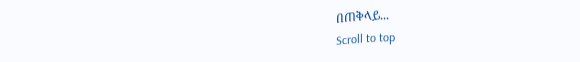በጠቅላይ...
Scroll to top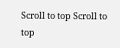Scroll to top Scroll to top